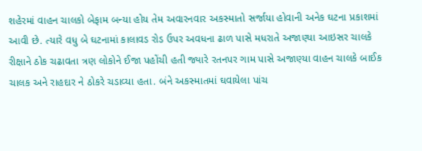શહેરમાં વાહન ચાલકો બેફામ બન્યા હોય તેમ અવારનવાર અકસ્માતો સર્જાયા હોવાની અનેક ઘટના પ્રકાશમાં આવી છે. ત્યારે વધુ બે ઘટનામાં કાલાવડ રોડ ઉપર અવધના ઢાળ પાસે મધરાતે અજાણ્યા આઇસર ચાલકે રીક્ષાને ઠોક ચઢાવતા ત્રણ લોકોને ઈજા પહોંચી હતી જ્યારે રતનપર ગામ પાસે અજાણ્યા વાહન ચાલકે બાઈક ચાલક અને રાહદાર ને ઠોકરે ચડાવ્યા હતા. બંને અકસ્માતમાં ઘવાયેલા પાંચ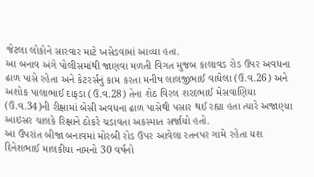જેટલા લોકોને સારવાર માટે ખસેડવામાં આવ્યા હતા.
આ બનાવ અંગે પોલીસમાંથી જાણવા મળતી વિગત મુજબ કાલાવડ રોડ ઉપર અવધના ઢાળ પાસે રહેતા અને કેટરર્સનું કામ કરતા મનીષ લાલજીભાઈ વાઘેલા (ઉ.વ.26) અને અશોક પાલાભાઈ દાફડા (ઉ.વ.28) તેના શેઠ વિરલ શરદભાઈ મેસવાણિયા (ઉ.વ.34)ની રીક્ષામાં બેસી અવધના ઢાળ પાસેથી પસાર થઈ રહ્યા હતા ત્યારે અજાણ્યા આઇસર ચાલકે રિક્ષાને ઠોકરે ચડાવતા અકસ્માત સર્જાયો હતો.
આ ઉપરાંત બીજા બનાવમાં મોરબી રોડ ઉપર આવેલા રતનપર ગામે રહેતા યશ દિનેશભાઈ માલકીયા નામનો 30 વર્ષનો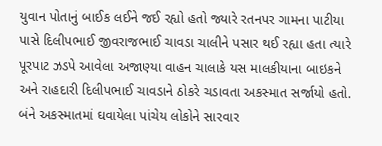યુવાન પોતાનું બાઈક લઈને જઈ રહ્યો હતો જ્યારે રતનપર ગામના પાટીયા પાસે દિલીપભાઈ જીવરાજભાઈ ચાવડા ચાલીને પસાર થઈ રહ્યા હતા ત્યારે પૂરપાટ ઝડપે આવેલા અજાણ્યા વાહન ચાલાકે યસ માલકીયાના બાઇકને અને રાહદારી દિલીપભાઈ ચાવડાને ઠોકરે ચડાવતા અકસ્માત સર્જાયો હતો. બંને અકસ્માતમાં ઘવાયેલા પાંચેય લોકોને સારવાર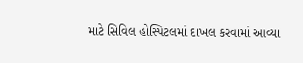માટે સિવિલ હોસ્પિટલમાં દાખલ કરવામાં આવ્યા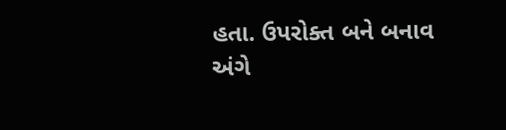હતા. ઉપરોક્ત બને બનાવ અંગે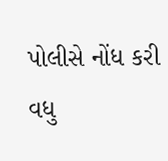પોલીસે નોંધ કરી વધુ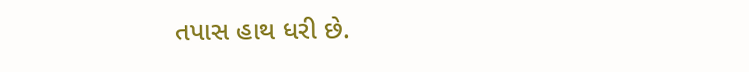તપાસ હાથ ધરી છે.